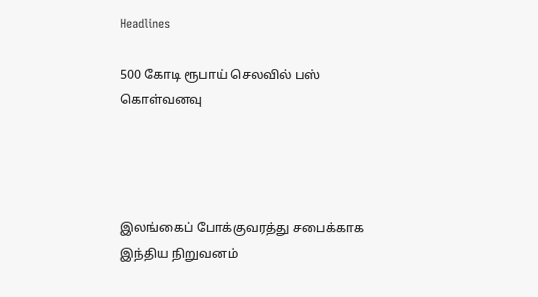Headlines

500 கோடி ரூபாய் செலவில் பஸ் கொள்வனவு




இலங்கைப் போக்குவரத்து சபைக்காக இந்திய நிறுவனம்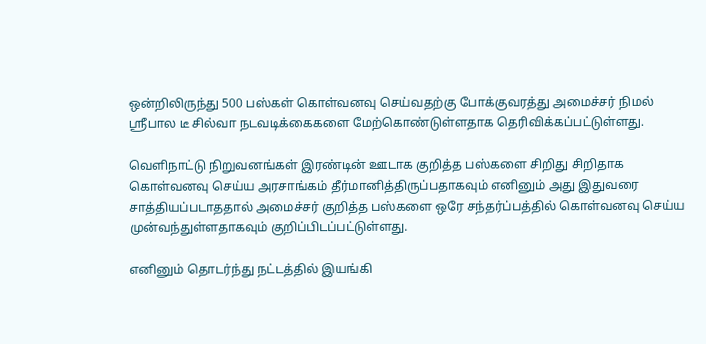ஒன்றிலிருந்து 500 பஸ்கள் கொள்வனவு செய்வதற்கு போக்குவரத்து அமைச்சர் நிமல் ஸ்ரீபால டீ சில்வா நடவடிக்கைகளை மேற்கொண்டுள்ளதாக தெரிவிக்கப்பட்டுள்ளது.

வெளிநாட்டு நிறுவனங்கள் இரண்டின் ஊடாக குறித்த பஸ்களை சிறிது சிறிதாக கொள்வனவு செய்ய அரசாங்கம் தீர்மானித்திருப்பதாகவும் எனினும் அது இதுவரை சாத்தியப்படாததால் அமைச்சர் குறித்த பஸ்களை ஒரே சந்தர்ப்பத்தில் கொள்வனவு செய்ய முன்வந்துள்ளதாகவும் குறிப்பிடப்பட்டுள்ளது.

எனினும் தொடர்ந்து நட்டத்தில் இயங்கி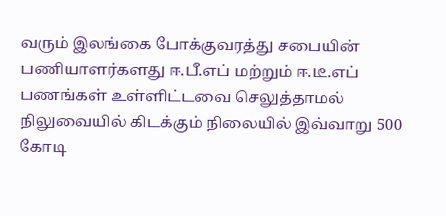வரும் இலங்கை போக்குவரத்து சபையின் பணியாளர்களது ஈ.பீ.எப் மற்றும் ஈ.டீ.எப் பணங்கள் உள்ளிட்டவை செலுத்தாமல் நிலுவையில் கிடக்கும் நிலையில் இவ்வாறு 500 கோடி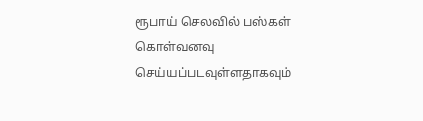ரூபாய் செலவில் பஸ்கள் கொள்வனவு செய்யப்படவுள்ளதாகவும்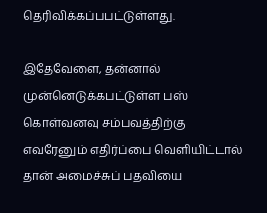தெரிவிக்கப்பபட்டுள்ளது.

இதேவேளை, தன்னால் முன்னெடுக்கபட்டுள்ள பஸ் கொள்வனவு சம்பவத்திற்கு எவரேனும் எதிர்ப்பை வெளியிட்டால் தான் அமைச்சுப் பதவியை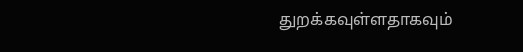துறக்கவுள்ளதாகவும்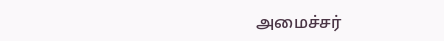அமைச்சர்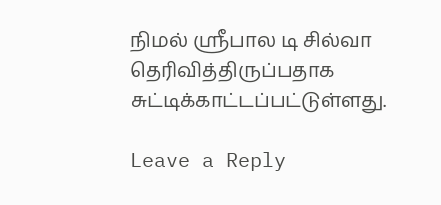நிமல் ஸ்ரீபால டி சில்வா தெரிவித்திருப்பதாக சுட்டிக்காட்டப்பட்டுள்ளது.

Leave a Reply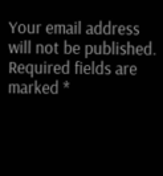Your email address will not be published. Required fields are marked *